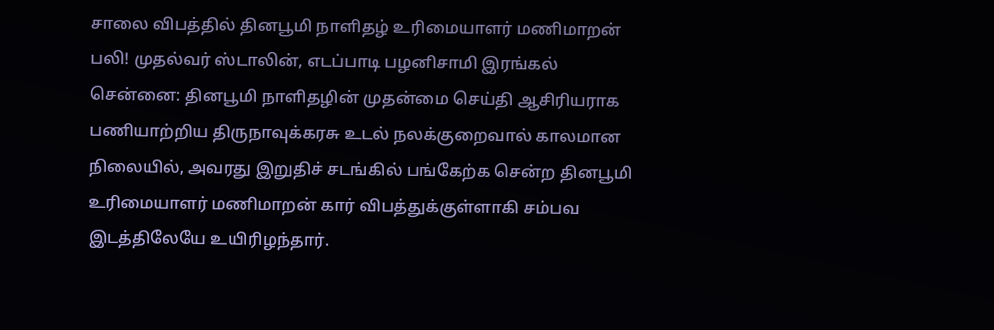சாலை விபத்தில் தினபூமி நாளிதழ் உரிமையாளர் மணிமாறன் பலி! முதல்வர் ஸ்டாலின், எடப்பாடி பழனிசாமி இரங்கல்
சென்னை: தினபூமி நாளிதழின் முதன்மை செய்தி ஆசிரியராக பணியாற்றிய திருநாவுக்கரசு உடல் நலக்குறைவால் காலமான நிலையில், அவரது இறுதிச் சடங்கில் பங்கேற்க சென்ற தினபூமி உரிமையாளர் மணிமாறன் கார் விபத்துக்குள்ளாகி சம்பவ இடத்திலேயே உயிரிழந்தார்.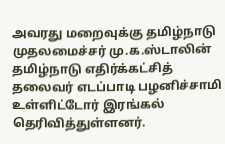அவரது மறைவுக்கு தமிழ்நாடு முதலமைச்சர் மு.க.ஸ்டாலின் தமிழ்நாடு எதிர்க்கட்சித் தலைவர் எடப்பாடி பழனிச்சாமி உள்ளிட்டோர் இரங்கல் தெரிவித்துள்ளனர்.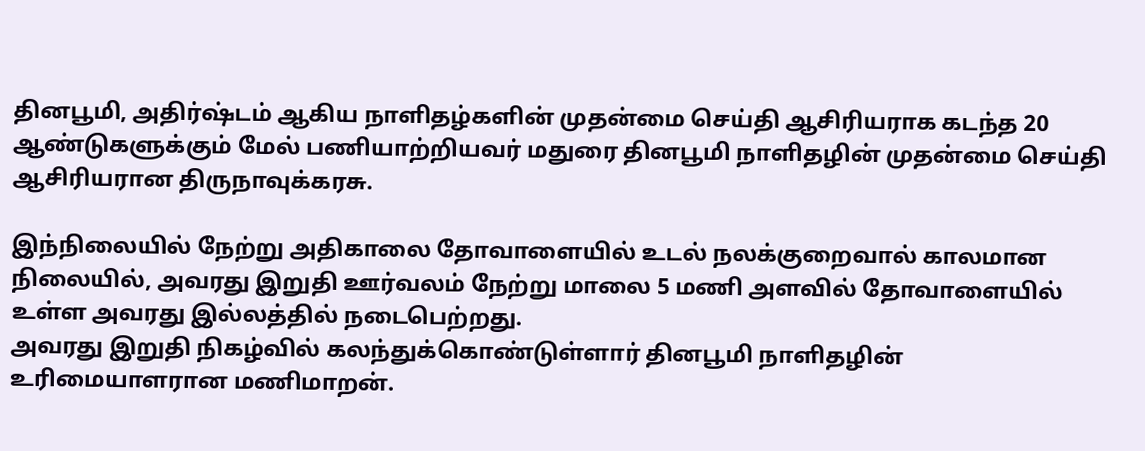தினபூமி, அதிர்ஷ்டம் ஆகிய நாளிதழ்களின் முதன்மை செய்தி ஆசிரியராக கடந்த 20 ஆண்டுகளுக்கும் மேல் பணியாற்றியவர் மதுரை தினபூமி நாளிதழின் முதன்மை செய்தி ஆசிரியரான திருநாவுக்கரசு.

இந்நிலையில் நேற்று அதிகாலை தோவாளையில் உடல் நலக்குறைவால் காலமான நிலையில், அவரது இறுதி ஊர்வலம் நேற்று மாலை 5 மணி அளவில் தோவாளையில் உள்ள அவரது இல்லத்தில் நடைபெற்றது.
அவரது இறுதி நிகழ்வில் கலந்துக்கொண்டுள்ளார் தினபூமி நாளிதழின் உரிமையாளரான மணிமாறன்.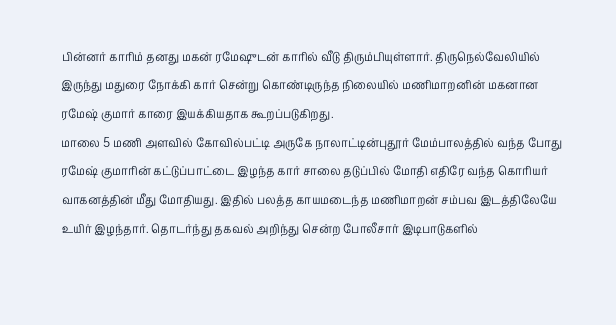பின்னர் காரிம் தனது மகன் ரமேஷுடன் காரில் வீடு திரும்பியுள்ளார். திருநெல்வேலியில் இருந்து மதுரை நோக்கி கார் சென்று கொண்டிருந்த நிலையில் மணிமாறனின் மகனான ரமேஷ் குமார் காரை இயக்கியதாக கூறப்படுகிறது.
மாலை 5 மணி அளவில் கோவில்பட்டி அருகே நாலாட்டின்புதூர் மேம்பாலத்தில் வந்த போது ரமேஷ் குமாரின் கட்டுப்பாட்டை இழந்த கார் சாலை தடுப்பில் மோதி எதிரே வந்த கொரியர் வாகனத்தின் மீது மோதியது. இதில் பலத்த காயமடைந்த மணிமாறன் சம்பவ இடத்திலேயே உயிர் இழந்தார். தொடர்ந்து தகவல் அறிந்து சென்ற போலீசார் இடிபாடுகளில்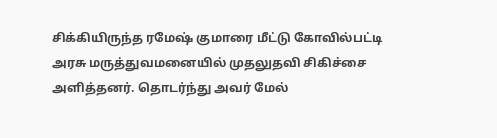சிக்கியிருந்த ரமேஷ் குமாரை மீட்டு கோவில்பட்டி அரசு மருத்துவமனையில் முதலுதவி சிகிச்சை அளித்தனர். தொடர்ந்து அவர் மேல்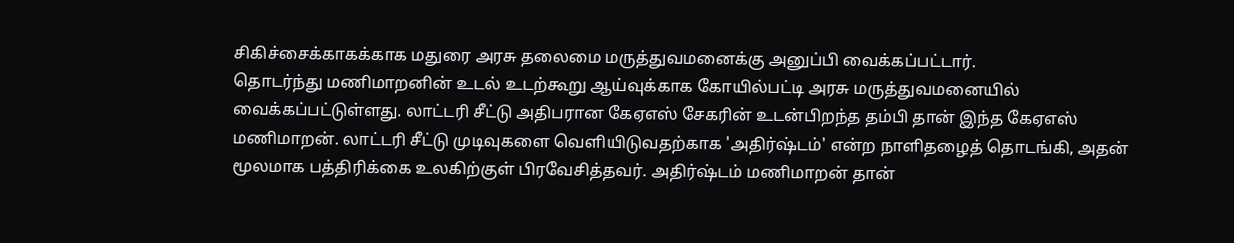சிகிச்சைக்காகக்காக மதுரை அரசு தலைமை மருத்துவமனைக்கு அனுப்பி வைக்கப்பட்டார்.
தொடர்ந்து மணிமாறனின் உடல் உடற்கூறு ஆய்வுக்காக கோயில்பட்டி அரசு மருத்துவமனையில் வைக்கப்பட்டுள்ளது. லாட்டரி சீட்டு அதிபரான கேஏஎஸ் சேகரின் உடன்பிறந்த தம்பி தான் இந்த கேஏஎஸ் மணிமாறன். லாட்டரி சீட்டு முடிவுகளை வெளியிடுவதற்காக 'அதிர்ஷ்டம்' என்ற நாளிதழைத் தொடங்கி, அதன் மூலமாக பத்திரிக்கை உலகிற்குள் பிரவேசித்தவர். அதிர்ஷ்டம் மணிமாறன் தான்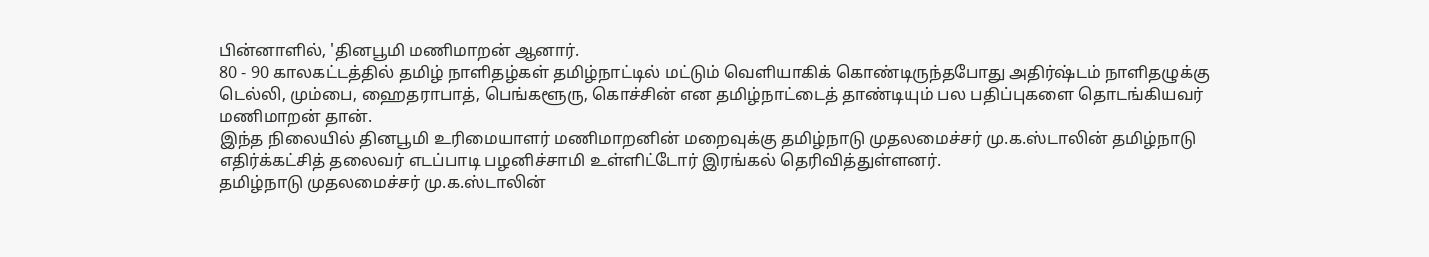பின்னாளில், 'தினபூமி மணிமாறன் ஆனார்.
80 - 90 காலகட்டத்தில் தமிழ் நாளிதழ்கள் தமிழ்நாட்டில் மட்டும் வெளியாகிக் கொண்டிருந்தபோது அதிர்ஷ்டம் நாளிதழுக்கு டெல்லி, மும்பை, ஹைதராபாத், பெங்களூரு, கொச்சின் என தமிழ்நாட்டைத் தாண்டியும் பல பதிப்புகளை தொடங்கியவர் மணிமாறன் தான்.
இந்த நிலையில் தினபூமி உரிமையாளர் மணிமாறனின் மறைவுக்கு தமிழ்நாடு முதலமைச்சர் மு.க.ஸ்டாலின் தமிழ்நாடு எதிர்க்கட்சித் தலைவர் எடப்பாடி பழனிச்சாமி உள்ளிட்டோர் இரங்கல் தெரிவித்துள்ளனர்.
தமிழ்நாடு முதலமைச்சர் மு.க.ஸ்டாலின்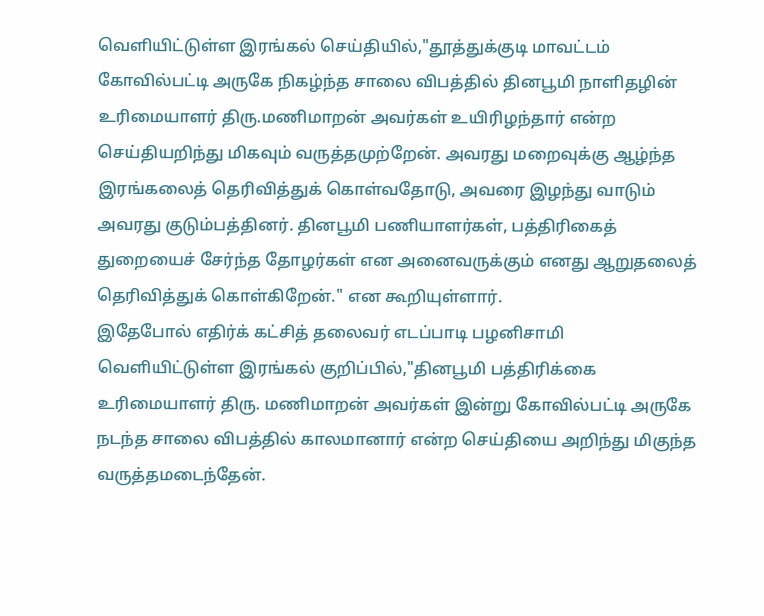வெளியிட்டுள்ள இரங்கல் செய்தியில்,"தூத்துக்குடி மாவட்டம் கோவில்பட்டி அருகே நிகழ்ந்த சாலை விபத்தில் தினபூமி நாளிதழின் உரிமையாளர் திரு.மணிமாறன் அவர்கள் உயிரிழந்தார் என்ற செய்தியறிந்து மிகவும் வருத்தமுற்றேன். அவரது மறைவுக்கு ஆழ்ந்த இரங்கலைத் தெரிவித்துக் கொள்வதோடு, அவரை இழந்து வாடும் அவரது குடும்பத்தினர். தினபூமி பணியாளர்கள், பத்திரிகைத் துறையைச் சேர்ந்த தோழர்கள் என அனைவருக்கும் எனது ஆறுதலைத் தெரிவித்துக் கொள்கிறேன்." என கூறியுள்ளார்.
இதேபோல் எதிர்க் கட்சித் தலைவர் எடப்பாடி பழனிசாமி வெளியிட்டுள்ள இரங்கல் குறிப்பில்,"தினபூமி பத்திரிக்கை உரிமையாளர் திரு. மணிமாறன் அவர்கள் இன்று கோவில்பட்டி அருகே நடந்த சாலை விபத்தில் காலமானார் என்ற செய்தியை அறிந்து மிகுந்த வருத்தமடைந்தேன்.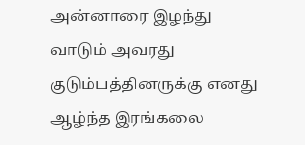அன்னாரை இழந்து வாடும் அவரது குடும்பத்தினருக்கு எனது ஆழ்ந்த இரங்கலை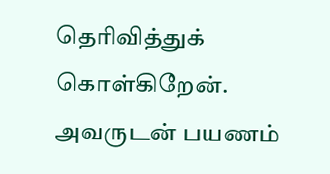தெரிவித்துக் கொள்கிறேன். அவருடன் பயணம்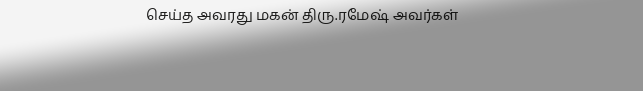செய்த அவரது மகன் திரு.ரமேஷ் அவர்கள்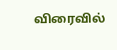விரைவில்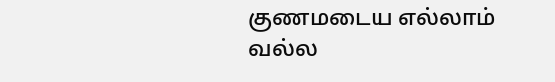குணமடைய எல்லாம் வல்ல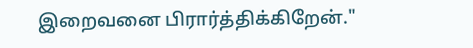இறைவனை பிரார்த்திக்கிறேன்."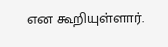என கூறியுள்ளார்.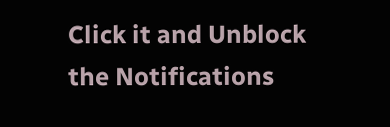Click it and Unblock the Notifications